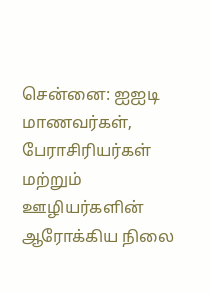சென்னை: ஐஐடி மாணவர்கள், பேராசிரியர்கள் மற்றும் ஊழியர்களின் ஆரோக்கிய நிலை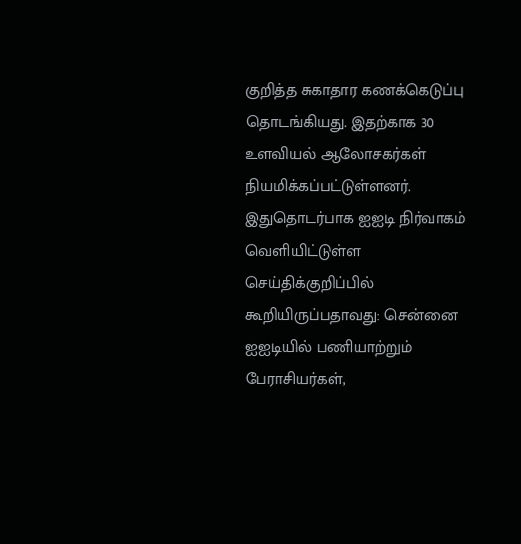குறித்த சுகாதார கணக்கெடுப்பு தொடங்கியது. இதற்காக 30 உளவியல் ஆலோசகர்கள் நியமிக்கப்பட்டுள்ளனர்.
இதுதொடர்பாக ஐஐடி நிர்வாகம் வெளியிட்டுள்ள செய்திக்குறிப்பில் கூறியிருப்பதாவது: சென்னை ஐஐடியில் பணியாற்றும் பேராசியர்கள்,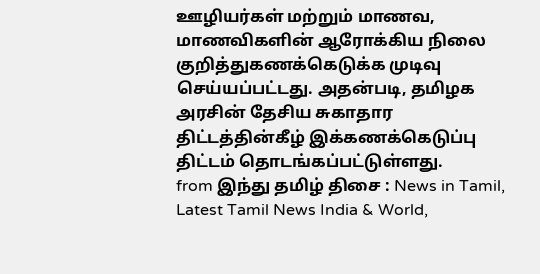ஊழியர்கள் மற்றும் மாணவ, மாணவிகளின் ஆரோக்கிய நிலை குறித்துகணக்கெடுக்க முடிவு செய்யப்பட்டது. அதன்படி, தமிழக அரசின் தேசிய சுகாதார திட்டத்தின்கீழ் இக்கணக்கெடுப்பு திட்டம் தொடங்கப்பட்டுள்ளது.
from இந்து தமிழ் திசை : News in Tamil, Latest Tamil News India & World,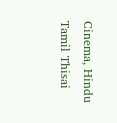Cinema, Hindu Tamil Thisai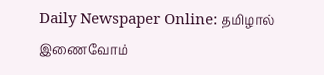Daily Newspaper Online: தமிழால் இணைவோம்